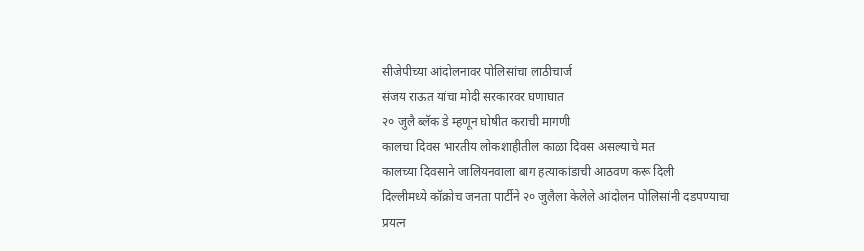सीजेपीच्या आंदोलनावर पोलिसांचा लाठीचार्ज
संजय राऊत यांचा मोदी सरकारवर घणाघात
२० जुलै ब्लॅक डे म्हणून घोषीत कराची मागणी
कालचा दिवस भारतीय लोकशाहीतील काळा दिवस असल्याचे मत
कालच्या दिवसाने जालियनवाला बाग हत्याकांडाची आठवण करू दिली
दिल्लीमध्ये कॉक्रोच जनता पार्टीने २० जुलैला केलेले आंदोलन पोलिसांनी दडपण्याचा प्रयत्न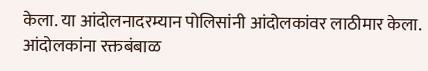केला. या आंदोलनादरम्यान पोलिसांनी आंदोलकांवर लाठीमार केला. आंदोलकांना रक्तबंबाळ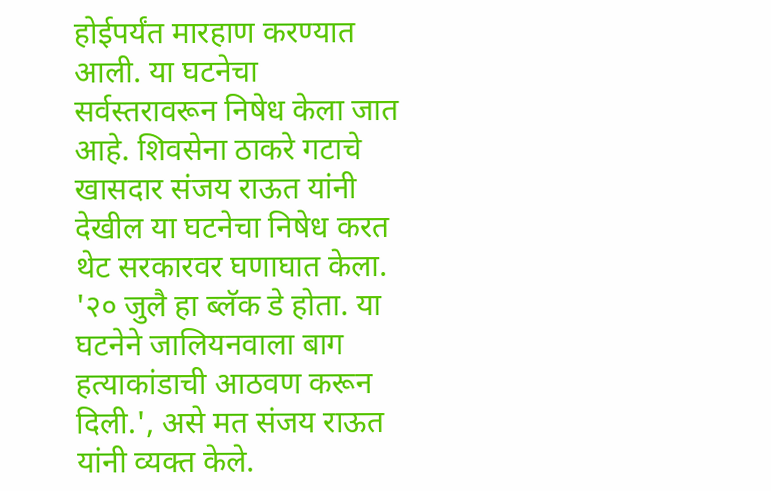होईपर्यंत मारहाण करण्यात आली. या घटनेचा सर्वस्तरावरून निषेध केला जात आहे. शिवसेना ठाकरे गटाचे खासदार संजय राऊत यांनी देखील या घटनेचा निषेध करत थेट सरकारवर घणाघात केला. '२० जुलै हा ब्लॅक डे होता. या घटनेने जालियनवाला बाग हत्याकांडाची आठवण करून दिली.', असे मत संजय राऊत यांनी व्यक्त केले.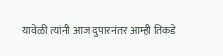यावेळी त्यांनी आज दुपारनंतर आम्ही तिकडे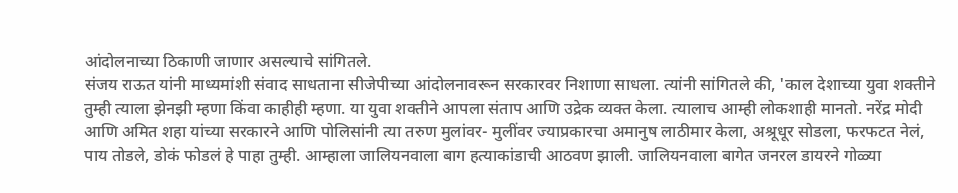आंदोलनाच्या ठिकाणी जाणार असल्याचे सांगितले.
संजय राऊत यांनी माध्यमांशी संवाद साधताना सीजेपीच्या आंदोलनावरून सरकारवर निशाणा साधला. त्यांनी सांगितले की, 'काल देशाच्या युवा शक्तीने तुम्ही त्याला झेनझी म्हणा किंवा काहीही म्हणा. या युवा शक्तीने आपला संताप आणि उद्रेक व्यक्त केला. त्यालाच आम्ही लोकशाही मानतो. नरेंद्र मोदी आणि अमित शहा यांच्या सरकारने आणि पोलिसांनी त्या तरुण मुलांवर- मुलींवर ज्याप्रकारचा अमानुष लाठीमार केला, अश्रूधूर सोडला, फरफटत नेलं, पाय तोडले, डोकं फोडलं हे पाहा तुम्ही. आम्हाला जालियनवाला बाग हत्याकांडाची आठवण झाली. जालियनवाला बागेत जनरल डायरने गोळ्या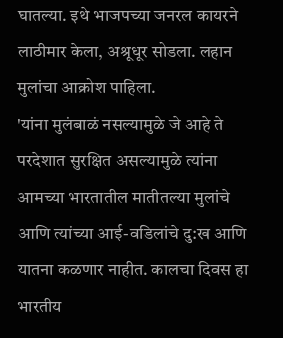घातल्या. इथे भाजपच्या जनरल कायरने लाठीमार केला, अश्रूधूर सोडला. लहान मुलांचा आक्रोश पाहिला.
'यांना मुलंबाळं नसल्यामुळे जे आहे ते परदेशात सुरक्षित असल्यामुळे त्यांना आमच्या भारतातील मातीतल्या मुलांचे आणि त्यांच्या आई-वडिलांचे दु:ख आणि यातना कळणार नाहीत. कालचा दिवस हा भारतीय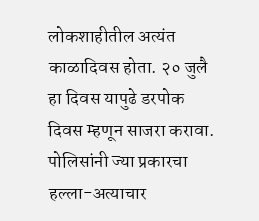लोकशाहीतील अत्यंत काळादिवस होता. २० जुलै हा दिवस यापुढे डरपोक दिवस म्हणून साजरा करावा. पोलिसांनी ज्या प्रकारचा हल्ला-अत्याचार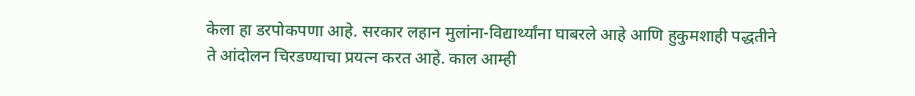केला हा डरपोकपणा आहे. सरकार लहान मुलांना-विद्यार्थ्यांना घाबरले आहे आणि हुकुमशाही पद्धतीने ते आंदोलन चिरडण्याचा प्रयत्न करत आहे. काल आम्ही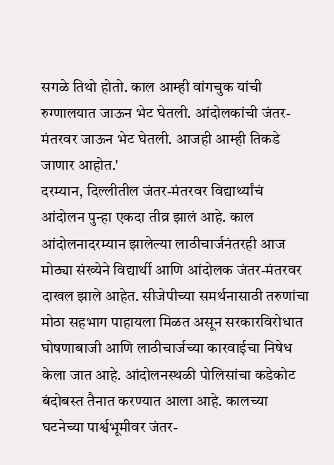सगळे तिथो होतो. काल आम्ही वांगचुक यांची रुग्णालयात जाऊन भेट घेतली. आंदोलकांची जंतर-मंतरवर जाऊन भेट घेतली. आजही आम्ही तिकडे जाणार आहोत.'
दरम्यान, दिल्लीतील जंतर-मंतरवर विद्यार्थ्यांचं आंदोलन पुन्हा एकदा तीव्र झालं आहे. काल आंदोलनादरम्यान झालेल्या लाठीचार्जनंतरही आज मोठ्या संख्येने विद्यार्थी आणि आंदोलक जंतर-मंतरवर दाखल झाले आहेत. सीजेपीच्या समर्थनासाठी तरुणांचा मोठा सहभाग पाहायला मिळत असून सरकारविरोधात घोषणाबाजी आणि लाठीचार्जच्या कारवाईचा निषेध केला जात आहे. आंदोलनस्थळी पोलिसांचा कडेकोट बंदोबस्त तैनात करण्यात आला आहे. कालच्या घटनेच्या पार्श्वभूमीवर जंतर-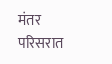मंतर परिसरात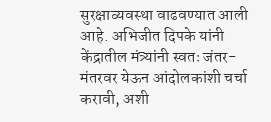सुरक्षाव्यवस्था वाढवण्यात आली आहे. अभिजीत दिपके यांनी केंद्रातील मंत्र्यांनी स्वतः जंतर-मंतरवर येऊन आंदोलकांशी चर्चा करावी, अशी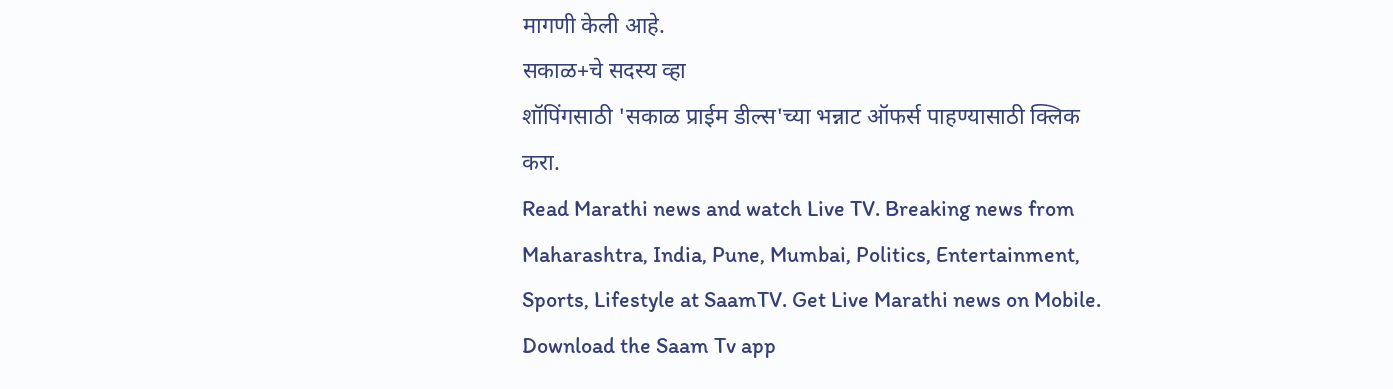मागणी केली आहे.
सकाळ+चे सदस्य व्हा
शॉपिंगसाठी 'सकाळ प्राईम डील्स'च्या भन्नाट ऑफर्स पाहण्यासाठी क्लिक करा.
Read Marathi news and watch Live TV. Breaking news from Maharashtra, India, Pune, Mumbai, Politics, Entertainment, Sports, Lifestyle at SaamTV. Get Live Marathi news on Mobile. Download the Saam Tv app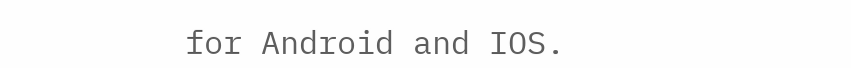for Android and IOS.